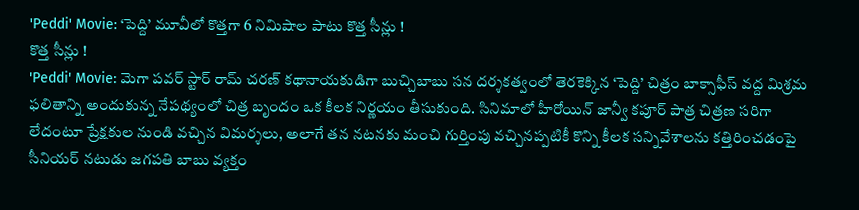'Peddi' Movie: ‘పెద్ది’ మూవీలో కొత్తగా 6 నిమిషాల పాటు కొత్త సీన్లు !
కొత్త సీన్లు !
'Peddi' Movie: మెగా పవర్ స్టార్ రామ్ చరణ్ కథానాయకుడిగా బుచ్చిబాబు సన దర్శకత్వంలో తెరకెక్కిన ‘పెద్ది’ చిత్రం బాక్సాఫీస్ వద్ద మిశ్రమ ఫలితాన్ని అందుకున్న నేపథ్యంలో చిత్ర బృందం ఒక కీలక నిర్ణయం తీసుకుంది. సినిమాలో హీరోయిన్ జాన్వీ కపూర్ పాత్ర చిత్రణ సరిగా లేదంటూ ప్రేక్షకుల నుండి వచ్చిన విమర్శలు, అలాగే తన నటనకు మంచి గుర్తింపు వచ్చినప్పటికీ కొన్ని కీలక సన్నివేశాలను కత్తిరించడంపై సీనియర్ నటుడు జగపతి బాబు వ్యక్తం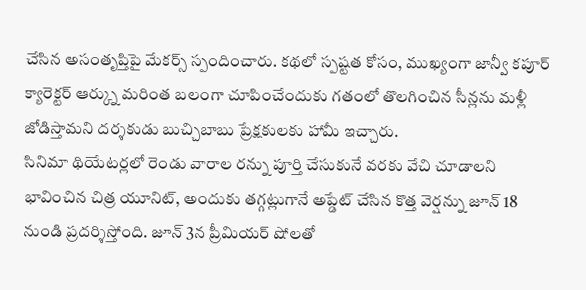చేసిన అసంతృప్తిపై మేకర్స్ స్పందించారు. కథలో స్పష్టత కోసం, ముఖ్యంగా జాన్వీ కపూర్ క్యారెక్టర్ ఆర్క్ను మరింత బలంగా చూపించేందుకు గతంలో తొలగించిన సీన్లను మళ్లీ జోడిస్తామని దర్శకుడు బుచ్చిబాబు ప్రేక్షకులకు హామీ ఇచ్చారు.
సినిమా థియేటర్లలో రెండు వారాల రన్ను పూర్తి చేసుకునే వరకు వేచి చూడాలని భావించిన చిత్ర యూనిట్, అందుకు తగ్గట్లుగానే అప్డేట్ చేసిన కొత్త వెర్షన్ను జూన్ 18 నుండి ప్రదర్శిస్తోంది. జూన్ 3న ప్రీమియర్ షోలతో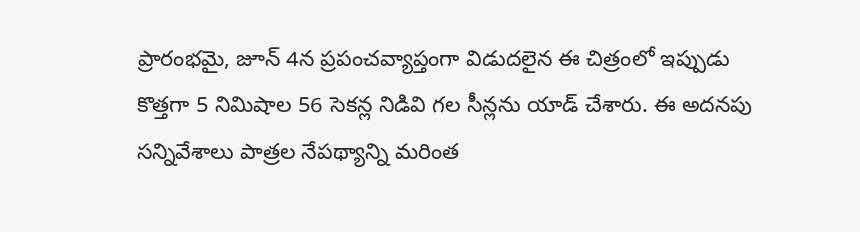ప్రారంభమై, జూన్ 4న ప్రపంచవ్యాప్తంగా విడుదలైన ఈ చిత్రంలో ఇప్పుడు కొత్తగా 5 నిమిషాల 56 సెకన్ల నిడివి గల సీన్లను యాడ్ చేశారు. ఈ అదనపు సన్నివేశాలు పాత్రల నేపథ్యాన్ని మరింత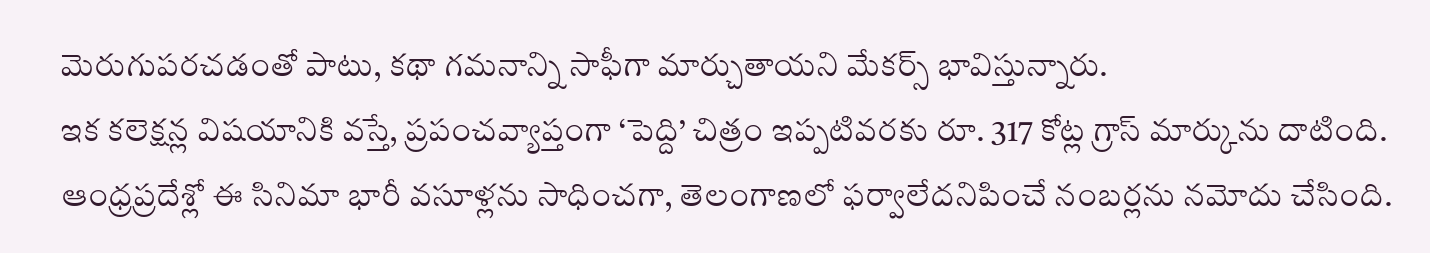మెరుగుపరచడంతో పాటు, కథా గమనాన్ని సాఫీగా మార్చుతాయని మేకర్స్ భావిస్తున్నారు.
ఇక కలెక్షన్ల విషయానికి వస్తే, ప్రపంచవ్యాప్తంగా ‘పెద్ది’ చిత్రం ఇప్పటివరకు రూ. 317 కోట్ల గ్రాస్ మార్కును దాటింది. ఆంధ్రప్రదేశ్లో ఈ సినిమా భారీ వసూళ్లను సాధించగా, తెలంగాణలో ఫర్వాలేదనిపించే నంబర్లను నమోదు చేసింది.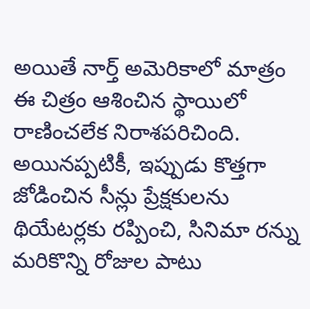అయితే నార్త్ అమెరికాలో మాత్రం ఈ చిత్రం ఆశించిన స్థాయిలో రాణించలేక నిరాశపరిచింది. అయినప్పటికీ, ఇప్పుడు కొత్తగా జోడించిన సీన్లు ప్రేక్షకులను థియేటర్లకు రప్పించి, సినిమా రన్ను మరికొన్ని రోజుల పాటు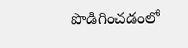పొడిగించడంలో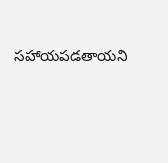సహాయపడతాయని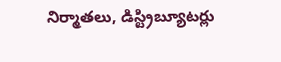నిర్మాతలు, డిస్ట్రిబ్యూటర్లు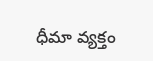ధీమా వ్యక్తం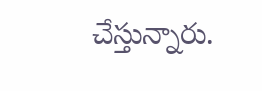చేస్తున్నారు.